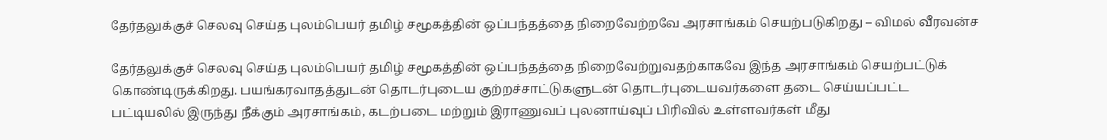தேர்தலுக்குச் செலவு செய்த புலம்பெயர் தமிழ் சமூகத்தின் ஒப்பந்தத்தை நிறைவேற்றவே அரசாங்கம் செயற்படுகிறது – விமல் வீரவன்ச

தேர்தலுக்குச் செலவு செய்த புலம்பெயர் தமிழ் சமூகத்தின் ஒப்பந்தத்தை நிறைவேற்றுவதற்காகவே இந்த அரசாங்கம் செயற்பட்டுக் கொண்டிருக்கிறது. பயங்கரவாதத்துடன் தொடர்புடைய குற்றச்சாட்டுகளுடன் தொடர்புடையவர்களை தடை செய்யப்பட்ட பட்டியலில் இருந்து நீக்கும் அரசாங்கம், கடற்படை மற்றும் இராணுவப் புலனாய்வுப் பிரிவில் உள்ளவர்கள் மீது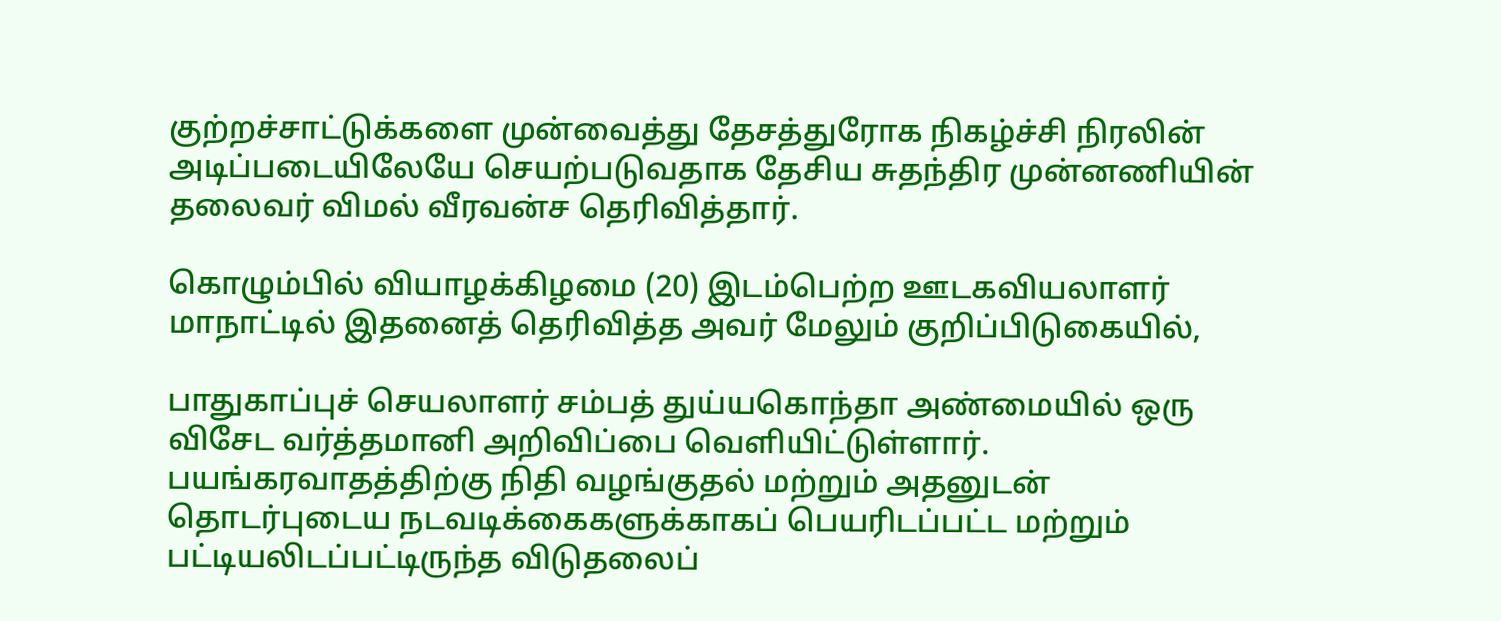குற்றச்சாட்டுக்களை முன்வைத்து தேசத்துரோக நிகழ்ச்சி நிரலின் அடிப்படையிலேயே செயற்படுவதாக தேசிய சுதந்திர முன்னணியின் தலைவர் விமல் வீரவன்ச தெரிவித்தார்.

கொழும்பில் வியாழக்கிழமை (20) இடம்பெற்ற ஊடகவியலாளர் மாநாட்டில் இதனைத் தெரிவித்த அவர் மேலும் குறிப்பிடுகையில்,

பாதுகாப்புச் செயலாளர் சம்பத் துய்யகொந்தா அண்மையில் ஒரு விசேட வர்த்தமானி அறிவிப்பை வெளியிட்டுள்ளார். பயங்கரவாதத்திற்கு நிதி வழங்குதல் மற்றும் அதனுடன் தொடர்புடைய நடவடிக்கைகளுக்காகப் பெயரிடப்பட்ட மற்றும் பட்டியலிடப்பட்டிருந்த விடுதலைப்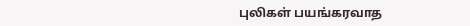புலிகள் பயங்கரவாத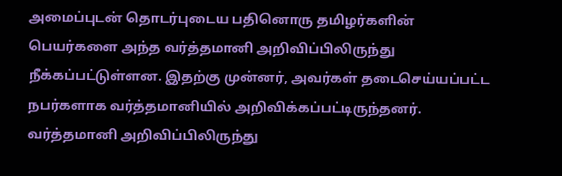அமைப்புடன் தொடர்புடைய பதினொரு தமிழர்களின் பெயர்களை அந்த வர்த்தமானி அறிவிப்பிலிருந்து நீக்கப்பட்டுள்ளன. இதற்கு முன்னர், அவர்கள் தடைசெய்யப்பட்ட நபர்களாக வர்த்தமானியில் அறிவிக்கப்பட்டிருந்தனர். வர்த்தமானி அறிவிப்பிலிருந்து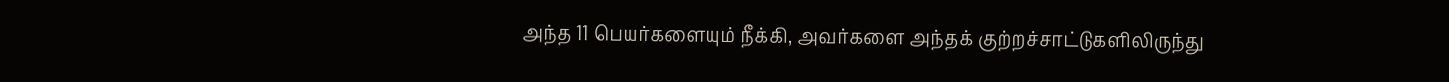அந்த 11 பெயர்களையும் நீக்கி, அவர்களை அந்தக் குற்றச்சாட்டுகளிலிருந்து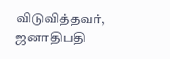விடுவித்தவர், ஜனாதிபதி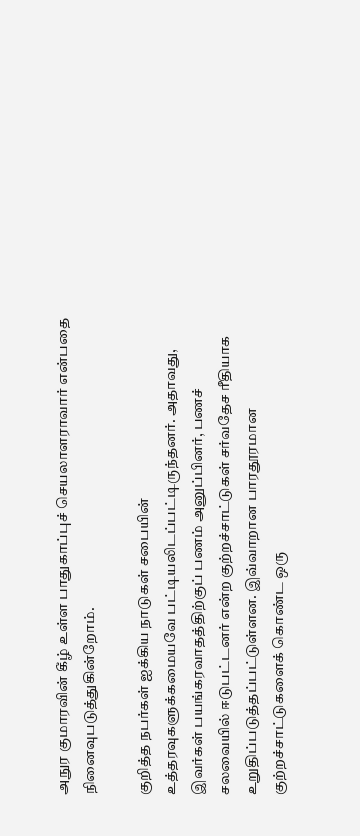அநுர குமாரவின் கீழ் உள்ள பாதுகாப்புச் செயலாளராவார் என்பதை நினைவுபடுத்துகின்றோம்.

குறித்த நபர்கள் ஐக்கிய நாடுகள் சபையின் உத்தரவுகளுக்கமையவே பட்டியலிடப்பட்டிருந்தனர். அதாவது, இவர்கள் பயங்கரவாதத்திற்குப் பணம் அனுப்பினர், பணச் சலவையில் ஈடுபட்டனர் என்ற குற்றச்சாட்டுகள் சர்வதேச ரீதியாக உறுதிப்படுத்தப்பட்டுள்ளன. இவ்வாறான பாரதூரமான குற்றச்சாட்டுகளைக் கொண்ட ஒரு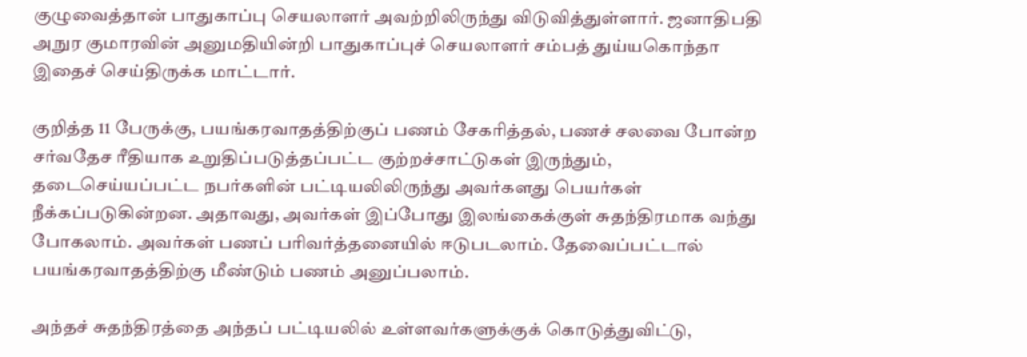குழுவைத்தான் பாதுகாப்பு செயலாளர் அவற்றிலிருந்து விடுவித்துள்ளார். ஜனாதிபதி அநுர குமாரவின் அனுமதியின்றி பாதுகாப்புச் செயலாளர் சம்பத் துய்யகொந்தா இதைச் செய்திருக்க மாட்டார்.

குறித்த 11 பேருக்கு, பயங்கரவாதத்திற்குப் பணம் சேகரித்தல், பணச் சலவை போன்ற சர்வதேச ரீதியாக உறுதிப்படுத்தப்பட்ட குற்றச்சாட்டுகள் இருந்தும், தடைசெய்யப்பட்ட நபர்களின் பட்டியலிலிருந்து அவர்களது பெயர்கள் நீக்கப்படுகின்றன. அதாவது, அவர்கள் இப்போது இலங்கைக்குள் சுதந்திரமாக வந்து போகலாம். அவர்கள் பணப் பரிவர்த்தனையில் ஈடுபடலாம். தேவைப்பட்டால் பயங்கரவாதத்திற்கு மீண்டும் பணம் அனுப்பலாம்.

அந்தச் சுதந்திரத்தை அந்தப் பட்டியலில் உள்ளவர்களுக்குக் கொடுத்துவிட்டு,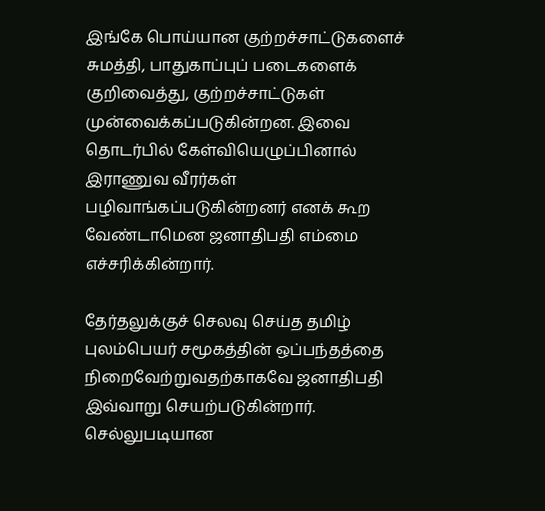இங்கே பொய்யான குற்றச்சாட்டுகளைச் சுமத்தி, பாதுகாப்புப் படைகளைக் குறிவைத்து, குற்றச்சாட்டுகள் முன்வைக்கப்படுகின்றன. இவை தொடர்பில் கேள்வியெழுப்பினால் இராணுவ வீரர்கள் பழிவாங்கப்படுகின்றனர் எனக் கூற வேண்டாமென ஜனாதிபதி எம்மை எச்சரிக்கின்றார்.

தேர்தலுக்குச் செலவு செய்த தமிழ் புலம்பெயர் சமூகத்தின் ஒப்பந்தத்தை நிறைவேற்றுவதற்காகவே ஜனாதிபதி இவ்வாறு செயற்படுகின்றார். செல்லுபடியான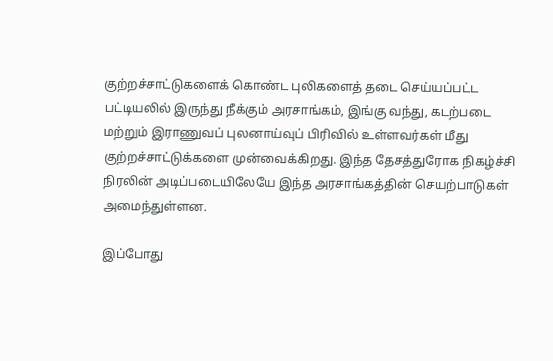குற்றச்சாட்டுகளைக் கொண்ட புலிகளைத் தடை செய்யப்பட்ட பட்டியலில் இருந்து நீக்கும் அரசாங்கம், இங்கு வந்து, கடற்படை மற்றும் இராணுவப் புலனாய்வுப் பிரிவில் உள்ளவர்கள் மீது குற்றச்சாட்டுக்களை முன்வைக்கிறது. இந்த தேசத்துரோக நிகழ்ச்சி நிரலின் அடிப்படையிலேயே இந்த அரசாங்கத்தின் செயற்பாடுகள் அமைந்துள்ளன.

இப்போது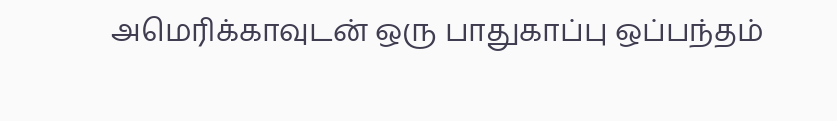அமெரிக்காவுடன் ஒரு பாதுகாப்பு ஒப்பந்தம்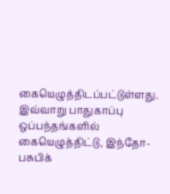கையெழுத்திடப்பட்டுள்ளது. இவ்வாறு பாதுகாப்பு ஒப்பந்தங்களில் கையெழுத்திட்டு, இந்தோ-பசுபிக்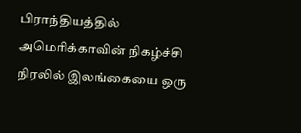பிராந்தியத்தில் அமெரிக்காவின் நிகழ்ச்சி நிரலில் இலங்கையை ஒரு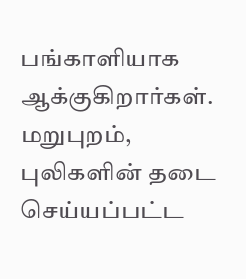பங்காளியாக ஆக்குகிறார்கள். மறுபுறம், புலிகளின் தடை செய்யப்பட்ட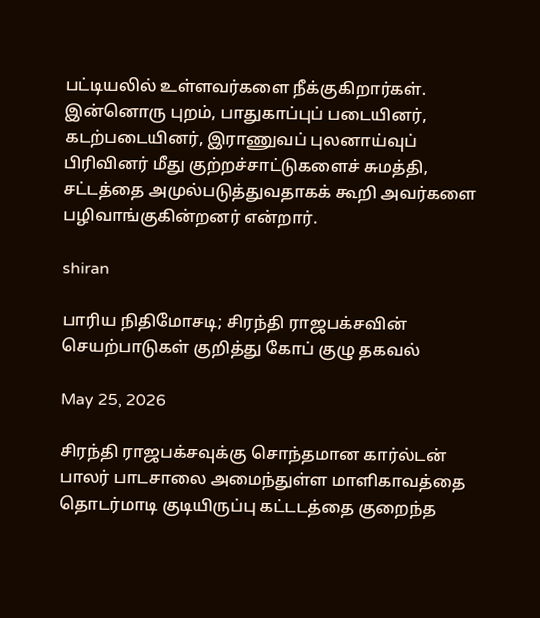பட்டியலில் உள்ளவர்களை நீக்குகிறார்கள். இன்னொரு புறம், பாதுகாப்புப் படையினர், கடற்படையினர், இராணுவப் புலனாய்வுப் பிரிவினர் மீது குற்றச்சாட்டுகளைச் சுமத்தி, சட்டத்தை அமுல்படுத்துவதாகக் கூறி அவர்களை பழிவாங்குகின்றனர் என்றார்.

shiran

பாரிய நிதிமோசடி; சிரந்தி ராஜபக்சவின் செயற்பாடுகள் குறித்து கோப் குழு தகவல்

May 25, 2026

சிரந்தி ராஜபக்சவுக்கு சொந்தமான கார்ல்டன் பாலர் பாடசாலை அமைந்துள்ள மாளிகாவத்தை தொடர்மாடி குடியிருப்பு கட்டடத்தை குறைந்த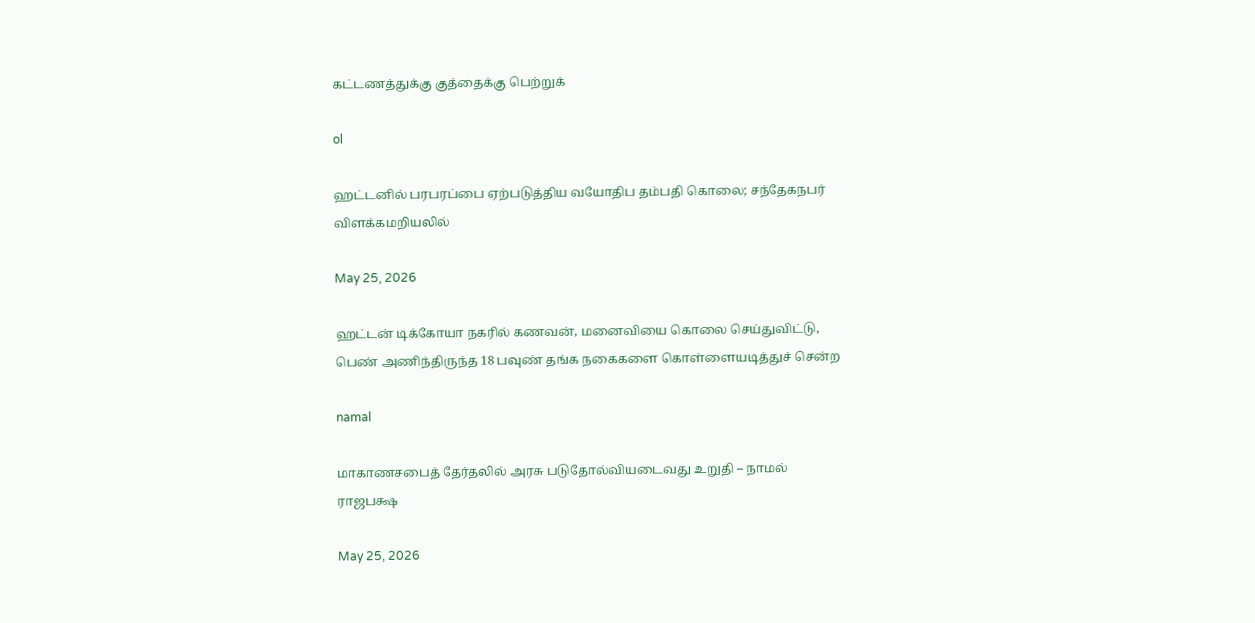கட்டணத்துக்கு குத்தைக்கு பெற்றுக்

ol

ஹட்டனில் பரபரப்பை ஏற்படுத்திய வயோதிப தம்பதி கொலை; சந்தேகநபர் விளக்கமறியலில்

May 25, 2026

ஹட்டன் டிக்கோயா நகரில் கணவன், மனைவியை கொலை செய்துவிட்டு, பெண் அணிந்திருந்த 18 பவுண் தங்க நகைகளை கொள்ளையடித்துச் சென்ற

namal

மாகாணசபைத் தேர்தலில் அரசு படுதோல்வியடைவது உறுதி – நாமல் ராஜபக்ஷ

May 25, 2026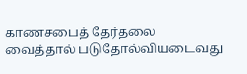காணசபைத் தேர்தலை வைத்தால் படுதோல்வியடைவது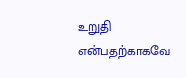உறுதி என்பதற்காகவே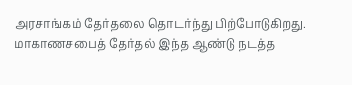அரசாங்கம் தேர்தலை தொடர்ந்து பிற்போடுகிறது. மாகாணசபைத் தேர்தல் இந்த ஆண்டு நடத்த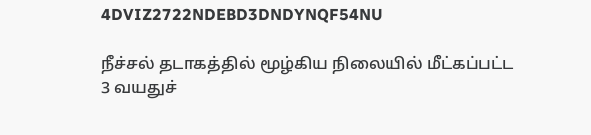4DVIZ2722NDEBD3DNDYNQF54NU

நீச்சல் தடாகத்தில் மூழ்கிய நிலையில் மீட்கப்பட்ட 3 வயதுச்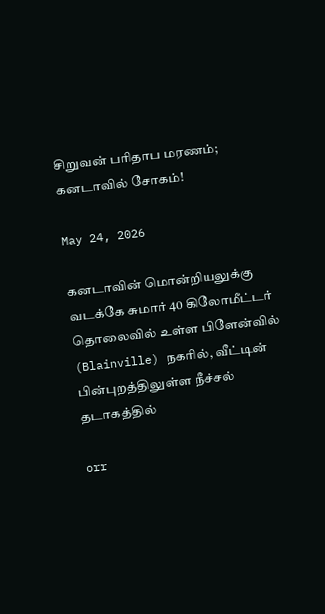சிறுவன் பரிதாப மரணம்; கனடாவில் சோகம்!

May 24, 2026

கனடாவின் மொன்றியலுக்கு வடக்கே சுமார் 40 கிலோமீட்டர் தொலைவில் உள்ள பிளேன்வில் (Blainville) நகரில், வீட்டின் பின்புறத்திலுள்ள நீச்சல் தடாகத்தில்

orr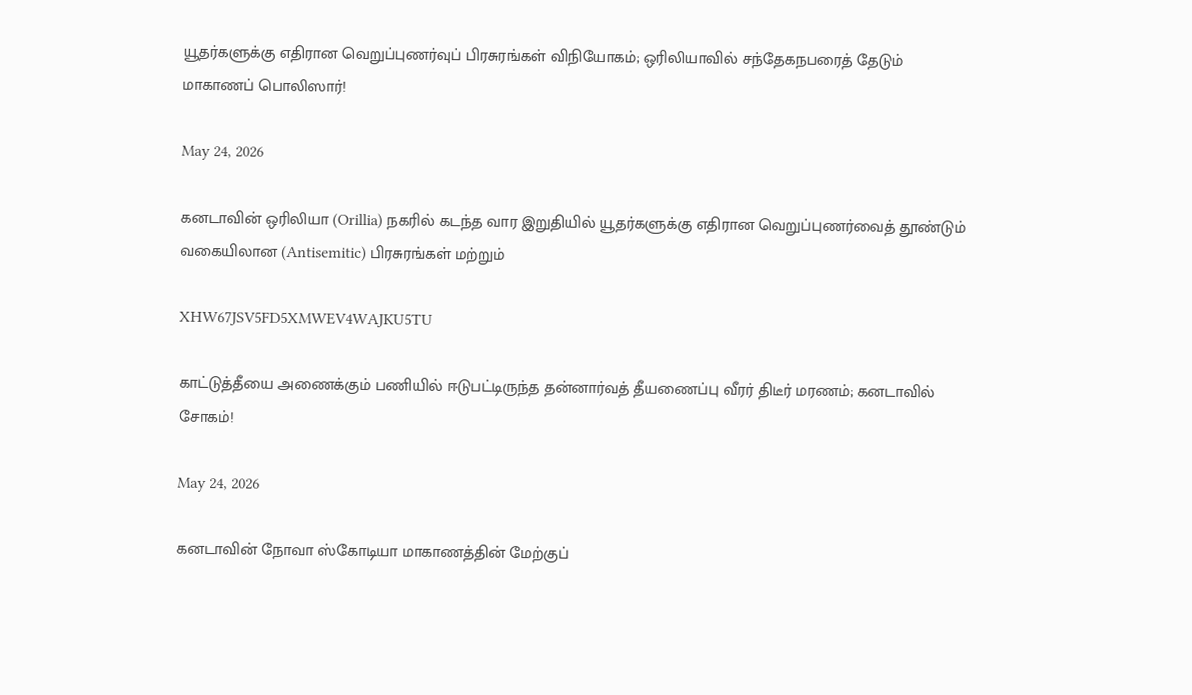யூதர்களுக்கு எதிரான வெறுப்புணர்வுப் பிரசுரங்கள் விநியோகம்; ஒரிலியாவில் சந்தேகநபரைத் தேடும் மாகாணப் பொலிஸார்!

May 24, 2026

கனடாவின் ஒரிலியா (Orillia) நகரில் கடந்த வார இறுதியில் யூதர்களுக்கு எதிரான வெறுப்புணர்வைத் தூண்டும் வகையிலான (Antisemitic) பிரசுரங்கள் மற்றும்

XHW67JSV5FD5XMWEV4WAJKU5TU

காட்டுத்தீயை அணைக்கும் பணியில் ஈடுபட்டிருந்த தன்னார்வத் தீயணைப்பு வீரர் திடீர் மரணம்; கனடாவில் சோகம்!

May 24, 2026

கனடாவின் நோவா ஸ்கோடியா மாகாணத்தின் மேற்குப்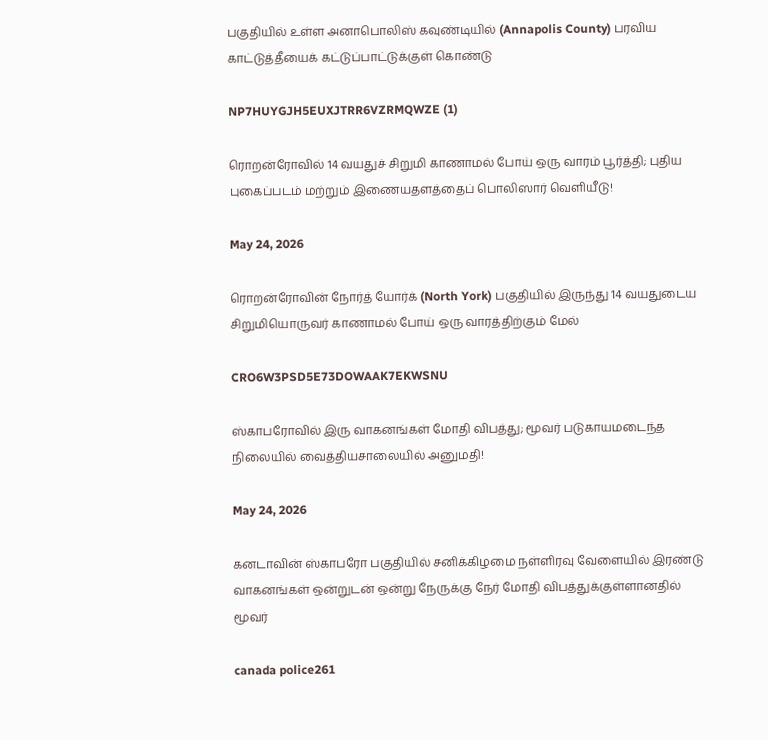பகுதியில் உள்ள அனாபொலிஸ் கவுண்டியில் (Annapolis County) பரவிய காட்டுத்தீயைக் கட்டுப்பாட்டுக்குள் கொண்டு

NP7HUYGJH5EUXJTRR6VZRMQWZE (1)

ரொறன்ரோவில் 14 வயதுச் சிறுமி காணாமல் போய் ஒரு வாரம் பூர்த்தி; புதிய புகைப்படம் மற்றும் இணையதளத்தைப் பொலிஸார் வெளியீடு!

May 24, 2026

ரொறன்ரோவின் நோர்த் யோர்க் (North York) பகுதியில் இருந்து 14 வயதுடைய சிறுமியொருவர் காணாமல் போய் ஒரு வாரத்திற்கும் மேல்

CRO6W3PSD5E73DOWAAK7EKWSNU

ஸ்காபரோவில் இரு வாகனங்கள் மோதி விபத்து; மூவர் படுகாயமடைந்த நிலையில் வைத்தியசாலையில் அனுமதி!

May 24, 2026

கனடாவின் ஸ்காபரோ பகுதியில் சனிக்கிழமை நள்ளிரவு வேளையில் இரண்டு வாகனங்கள் ஒன்றுடன் ஒன்று நேருக்கு நேர் மோதி விபத்துக்குள்ளானதில் மூவர்

canada police261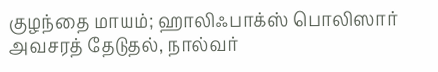குழந்தை மாயம்; ஹாலிஃபாக்ஸ் பொலிஸார் அவசரத் தேடுதல், நால்வர்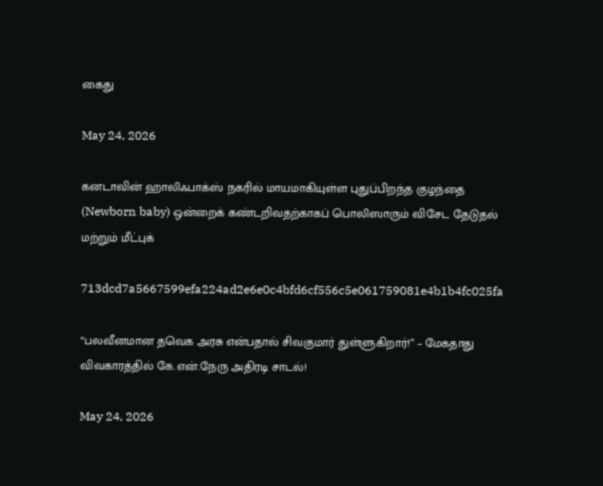கைது

May 24, 2026

கனடாவின் ஹாலிஃபாக்ஸ் நகரில் மாயமாகியுள்ள புதுப்பிறந்த குழந்தை (Newborn baby) ஒன்றைக் கண்டறிவதற்காகப் பொலிஸாரும் விசேட தேடுதல் மற்றும் மீட்புக்

713dcd7a5667599efa224ad2e6e0c4bfd6cf556c5e061759081e4b1b4fc025fa

“பலவீனமான தவெக அரசு என்பதால் சிவகுமார் துள்ளுகிறார்!” – மேகதாது விவகாரத்தில் கே.என்.நேரு அதிரடி சாடல்!

May 24, 2026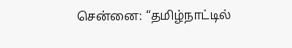சென்னை: “தமிழ்நாட்டில்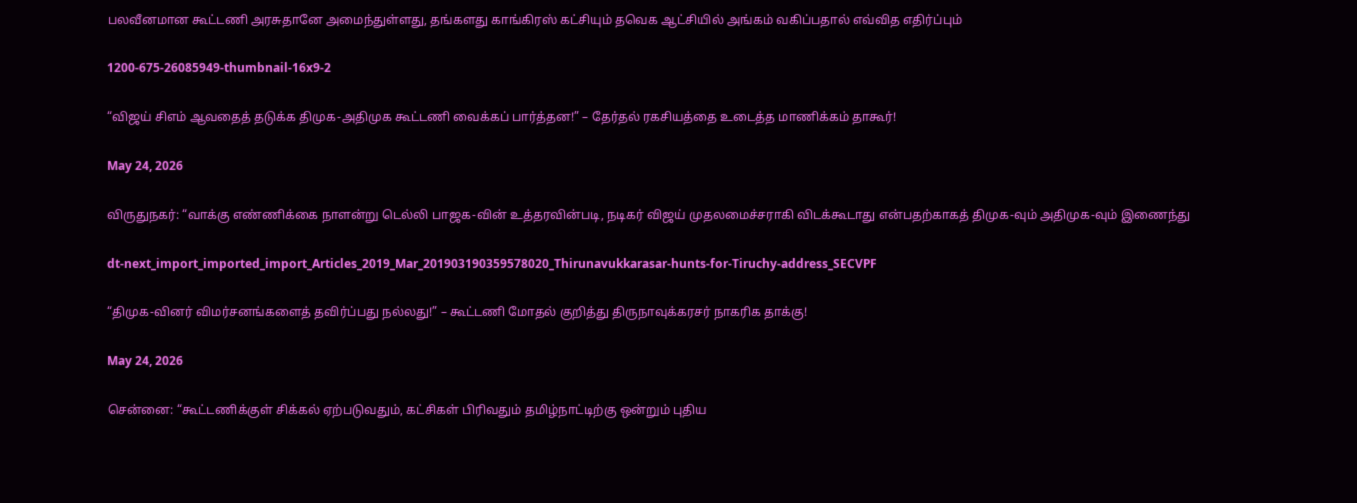பலவீனமான கூட்டணி அரசுதானே அமைந்துள்ளது, தங்களது காங்கிரஸ் கட்சியும் தவெக ஆட்சியில் அங்கம் வகிப்பதால் எவ்வித எதிர்ப்பும்

1200-675-26085949-thumbnail-16x9-2

“விஜய் சிஎம் ஆவதைத் தடுக்க திமுக-அதிமுக கூட்டணி வைக்கப் பார்த்தன!” – தேர்தல் ரகசியத்தை உடைத்த மாணிக்கம் தாகூர்!

May 24, 2026

விருதுநகர்: “வாக்கு எண்ணிக்கை நாளன்று டெல்லி பாஜக-வின் உத்தரவின்படி, நடிகர் விஜய் முதலமைச்சராகி விடக்கூடாது என்பதற்காகத் திமுக-வும் அதிமுக-வும் இணைந்து

dt-next_import_imported_import_Articles_2019_Mar_201903190359578020_Thirunavukkarasar-hunts-for-Tiruchy-address_SECVPF

“திமுக-வினர் விமர்சனங்களைத் தவிர்ப்பது நல்லது!” – கூட்டணி மோதல் குறித்து திருநாவுக்கரசர் நாகரிக தாக்கு!

May 24, 2026

சென்னை: “கூட்டணிக்குள் சிக்கல் ஏற்படுவதும், கட்சிகள் பிரிவதும் தமிழ்நாட்டிற்கு ஒன்றும் புதிய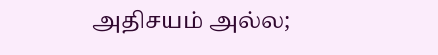அதிசயம் அல்ல;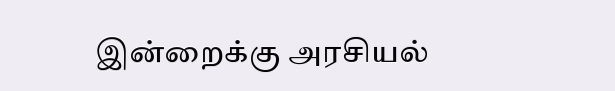இன்றைக்கு அரசியல்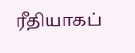ரீதியாகப்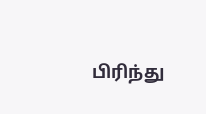பிரிந்து